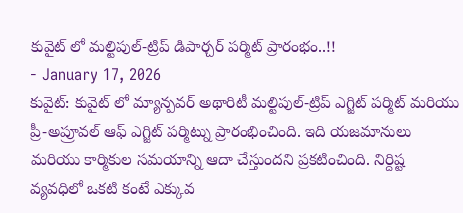కువైట్ లో మల్టిపుల్-ట్రిప్ డిపార్చర్ పర్మిట్ ప్రారంభం..!!
- January 17, 2026
కువైట్: కువైట్ లో మ్యాన్పవర్ అథారిటీ మల్టిపుల్-ట్రిప్ ఎగ్జిట్ పర్మిట్ మరియు ప్రీ-అప్రూవల్ ఆఫ్ ఎగ్జిట్ పర్మిట్ను ప్రారంభించింది. ఇది యజమానులు మరియు కార్మికుల సమయాన్ని ఆదా చేస్తుందని ప్రకటించింది. నిర్దిష్ట వ్యవధిలో ఒకటి కంటే ఎక్కువ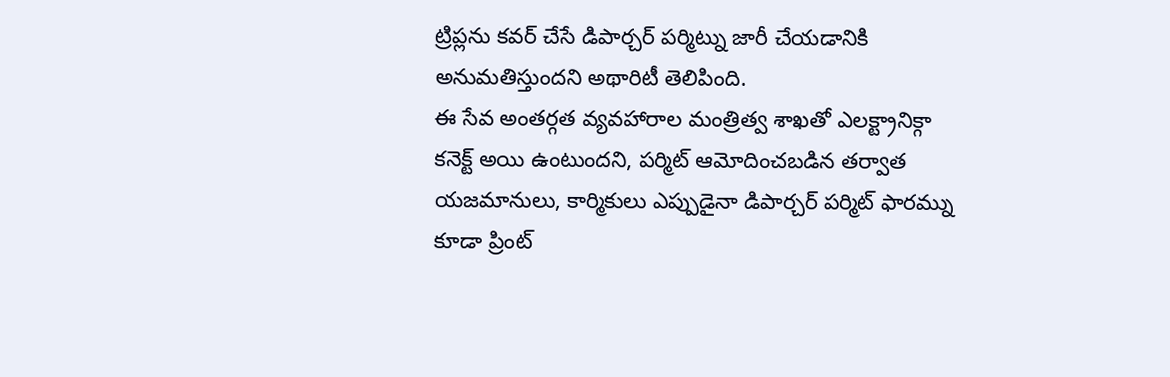ట్రిప్లను కవర్ చేసే డిపార్చర్ పర్మిట్ను జారీ చేయడానికి అనుమతిస్తుందని అథారిటీ తెలిపింది.
ఈ సేవ అంతర్గత వ్యవహారాల మంత్రిత్వ శాఖతో ఎలక్ట్రానిక్గా కనెక్ట్ అయి ఉంటుందని, పర్మిట్ ఆమోదించబడిన తర్వాత యజమానులు, కార్మికులు ఎప్పుడైనా డిపార్చర్ పర్మిట్ ఫారమ్ను కూడా ప్రింట్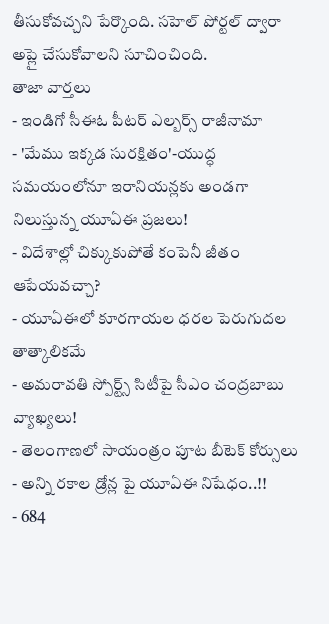తీసుకోవచ్చని పేర్కొంది. సహెల్ పోర్టల్ ద్వారా అప్లై చేసుకోవాలని సూచించింది.
తాజా వార్తలు
- ఇండిగో సీఈఓ పీటర్ ఎల్బర్స్ రాజీనామా
- 'మేము ఇక్కడ సురక్షితం'-యుద్ధ సమయంలోనూ ఇరానియన్లకు అండగా నిలుస్తున్న యూఏఈ ప్రజలు!
- విదేశాల్లో చిక్కుకుపోతే కంపెనీ జీతం ఆపేయవచ్చా?
- యూఏఈలో కూరగాయల ధరల పెరుగుదల తాత్కాలికమే
- అమరావతి స్పోర్ట్స్ సిటీపై సీఎం చంద్రబాబు వ్యాఖ్యలు!
- తెలంగాణలో సాయంత్రం పూట బీటెక్ కోర్సులు
- అన్ని రకాల డ్రోన్ల పై యూఏఈ నిషేధం..!!
- 684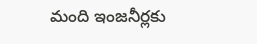మంది ఇంజనీర్లకు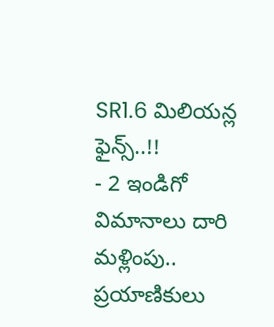SR1.6 మిలియన్ల ఫైన్స్..!!
- 2 ఇండిగో విమానాలు దారి మళ్లింపు.. ప్రయాణికులు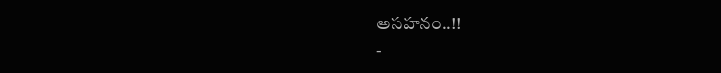అసహనం..!!
-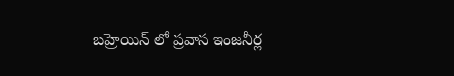బహ్రెయిన్ లో ప్రవాస ఇంజనీర్ల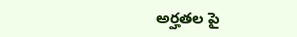అర్హతల పై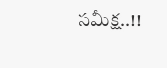సమీక్ష..!!